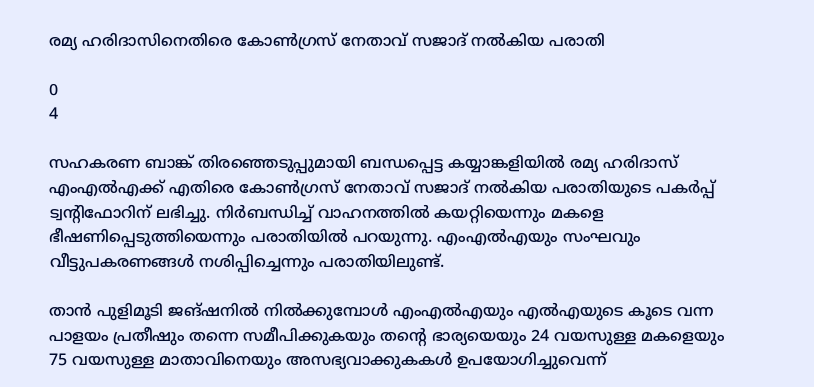രമ്യ ഹരിദാസിനെതിരെ കോണ്‍ഗ്രസ് നേതാവ് സജാദ് നല്‍കിയ പരാതി

0
4

സഹകരണ ബാങ്ക് തിരഞ്ഞെടുപ്പുമായി ബന്ധപ്പെട്ട കയ്യാങ്കളിയില്‍ രമ്യ ഹരിദാസ് എംഎല്‍എക്ക് എതിരെ കോണ്‍ഗ്രസ് നേതാവ് സജാദ് നല്‍കിയ പരാതിയുടെ പകര്‍പ്പ് ട്വന്റിഫോറിന് ലഭിച്ചു. നിര്‍ബന്ധിച്ച് വാഹനത്തില്‍ കയറ്റിയെന്നും മകളെ ഭീഷണിപ്പെടുത്തിയെന്നും പരാതിയില്‍ പറയുന്നു. എംഎല്‍എയും സംഘവും വീട്ടുപകരണങ്ങള്‍ നശിപ്പിച്ചെന്നും പരാതിയിലുണ്ട്.

താന്‍ പുളിമൂടി ജങ്ഷനില്‍ നില്‍ക്കുമ്പോള്‍ എംഎല്‍എയും എല്‍എയുടെ കൂടെ വന്ന പാളയം പ്രതീഷും തന്നെ സമീപിക്കുകയും തന്റെ ഭാര്യയെയും 24 വയസുള്ള മകളെയും 75 വയസുള്ള മാതാവിനെയും അസഭ്യവാക്കുകകള്‍ ഉപയോഗിച്ചുവെന്ന്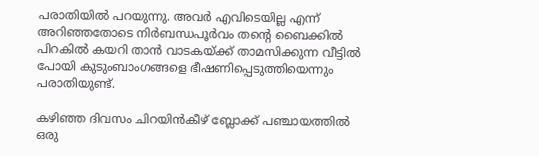പരാതിയില്‍ പറയുന്നു. അവര്‍ എവിടെയില്ല എന്ന് അറിഞ്ഞതോടെ നിര്‍ബന്ധപൂര്‍വം തന്റെ ബൈക്കില്‍ പിറകില്‍ കയറി താന്‍ വാടകയ്ക്ക് താമസിക്കുന്ന വീട്ടില്‍ പോയി കുടുംബാംഗങ്ങളെ ഭീഷണിപ്പെടുത്തിയെന്നും പരാതിയുണ്ട്.

കഴിഞ്ഞ ദിവസം ചിറയിന്‍കീഴ് ബ്ലോക്ക് പഞ്ചായത്തില്‍ ഒരു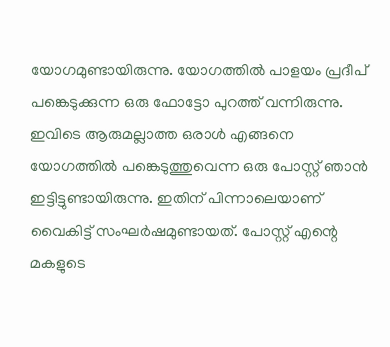യോഗമുണ്ടായിരുന്നു. യോഗത്തില്‍ പാളയം പ്രദീപ് പങ്കെടുക്കുന്ന ഒരു ഫോട്ടോ പുറത്ത് വന്നിരുന്നു. ഇവിടെ ആരുമല്ലാത്ത ഒരാള്‍ എങ്ങനെ യോഗത്തില്‍ പങ്കെടുത്തുവെന്ന ഒരു പോസ്റ്റ് ഞാന്‍ ഇട്ടിട്ടുണ്ടായിരുന്നു. ഇതിന് പിന്നാലെയാണ് വൈകിട്ട് സംഘര്‍ഷമുണ്ടായത്. പോസ്റ്റ് എന്റെ മകളുടെ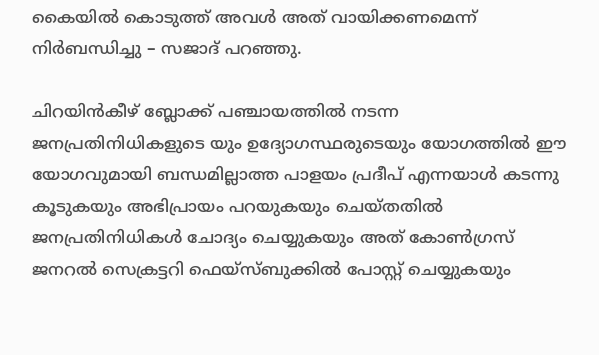കൈയില്‍ കൊടുത്ത് അവള്‍ അത് വായിക്കണമെന്ന് നിര്‍ബന്ധിച്ചു – സജാദ് പറഞ്ഞു.

ചിറയിന്‍കീഴ് ബ്ലോക്ക് പഞ്ചായത്തില്‍ നടന്ന ജനപ്രതിനിധികളുടെ യും ഉദ്യോഗസ്ഥരുടെയും യോഗത്തില്‍ ഈ യോഗവുമായി ബന്ധമില്ലാത്ത പാളയം പ്രദീപ് എന്നയാള്‍ കടന്നു കൂടുകയും അഭിപ്രായം പറയുകയും ചെയ്തതില്‍ ജനപ്രതിനിധികള്‍ ചോദ്യം ചെയ്യുകയും അത് കോണ്‍ഗ്രസ് ജനറല്‍ സെക്രട്ടറി ഫെയ്‌സ്ബുക്കില്‍ പോസ്റ്റ് ചെയ്യുകയും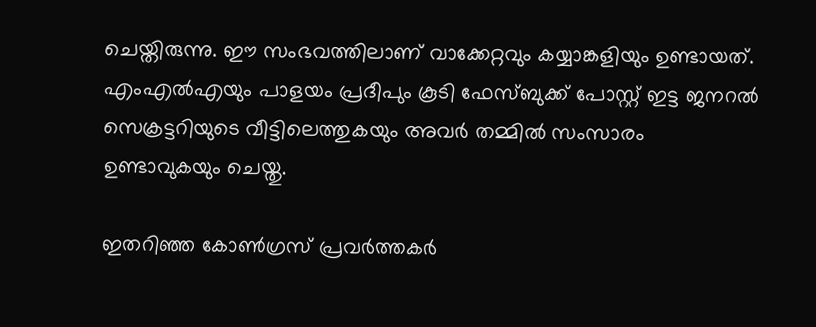ചെയ്തിരുന്നു. ഈ സംഭവത്തിലാണ് വാക്കേറ്റവും കയ്യാങ്കളിയും ഉണ്ടായത്. എംഎല്‍എയും പാളയം പ്രദീപും കൂടി ഫേസ്ബുക്ക് പോസ്റ്റ് ഇട്ട ജനറല്‍ സെക്രട്ടറിയുടെ വീട്ടിലെത്തുകയും അവര്‍ തമ്മില്‍ സംസാരം ഉണ്ടാവുകയും ചെയ്തു.

ഇതറിഞ്ഞ കോണ്‍ഗ്രസ് പ്രവര്‍ത്തകര്‍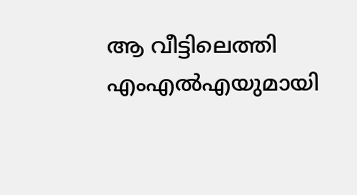ആ വീട്ടിലെത്തി എംഎല്‍എയുമായി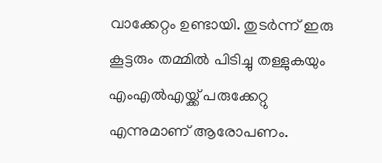വാക്കേറ്റം ഉണ്ടായി. തുടര്‍ന്ന് ഇരു കൂട്ടരും തമ്മില്‍ പിടിച്ചു തള്ളുകയും എംഎല്‍എയ്ക്ക് പരുക്കേറ്റു എന്നുമാണ് ആരോപണം.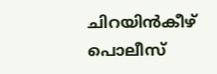ചിറയിന്‍കീഴ് പൊലീസ്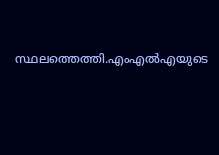സ്ഥലത്തെത്തി.എംഎല്‍എയുടെ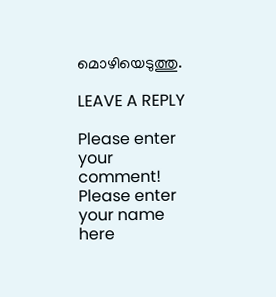മൊഴിയെടുത്തു.

LEAVE A REPLY

Please enter your comment!
Please enter your name here